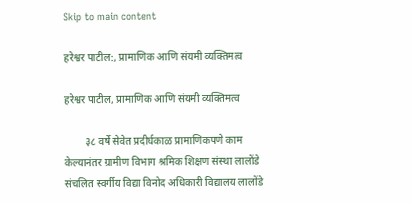Skip to main content

हरेश्वर पाटील:, प्रामाणिक आणि संयमी व्यक्तिमत्व

हरेश्वर पाटील, प्रामाणिक आणि संयमी व्यक्तिमत्व

        ३८ वर्षे सेवेत प्रदीर्घकाळ प्रामाणिकपणे काम केल्यानंतर ग्रामीण विभाग श्रमिक शिक्षण संस्था लालोंडे संचलित स्वर्गीय विद्या विनोद अधिकारी विद्यालय लालोंडे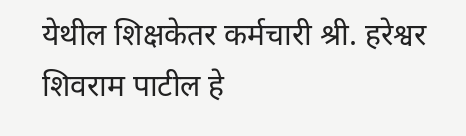येथील शिक्षकेतर कर्मचारी श्री. हरेश्वर शिवराम पाटील हे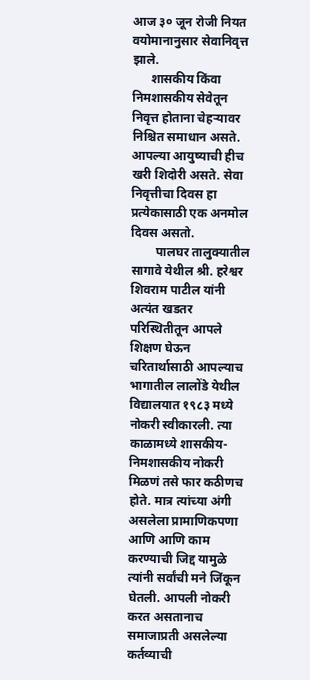आज ३० जून रोजी नियत वयोमानानुसार सेवानिवृत्त झाले.
      शासकीय किंवा निमशासकीय सेवेतून निवृत्त होताना चेहऱ्यावर निश्चित समाधान असते. आपल्या आयुष्याची हीच खरी शिदोरी असते. सेवा निवृत्तीचा दिवस हा प्रत्येकासाठी एक अनमोल दिवस असतो.
        पालघर तालुक्यातील सागावे येथील श्री. हरेश्वर शिवराम पाटील यांनी अत्यंत खडतर परिस्थितीतून आपले शिक्षण घेऊन चरितार्थासाठी आपल्याच भागातील लालोंडे येथील विद्यालयात १९८३ मध्ये  नोकरी स्वीकारली. त्या काळामध्ये शासकीय-निमशासकीय नोकरी मिळणं तसे फार कठीणच होते. मात्र त्यांच्या अंगी असलेला प्रामाणिकपणा आणि आणि काम करण्याची जिद्द यामुळे त्यांनी सर्वांची मने जिंकून घेतली. आपली नोकरी करत असतानाच समाजाप्रती असलेल्या कर्तव्याची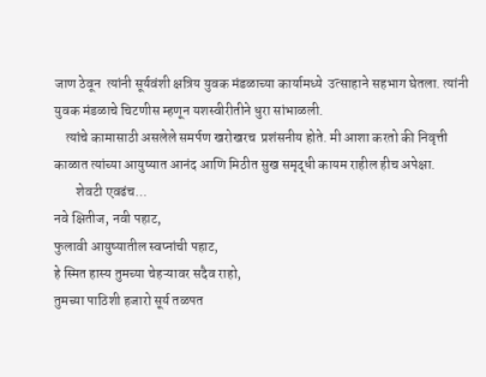जाण ठेवून  त्यांनी सूर्यवंशी क्षत्रिय युवक मंडळाच्या कार्यामध्ये  उत्साहाने सहभाग घेतला. त्यांनी युवक मंडळाचे चिटणीस म्हणून यशस्वीरीतीने धुरा सांभाळली.
    त्यांचे कामासाठी असलेले समर्पण खरोखरच  प्रशंसनीय होते. मी आशा करतो की निवृत्ती काळात त्यांच्या आयुष्यात आनंद आणि मिठीत सुख समृद्धी कायम राहील हीच अपेक्षा.
        शेवटी एवढंच...
नवे क्षितीज, नवी पहाट,
फुलावी आयुष्यातील स्वप्नांची पहाट,
हे स्मित हास्य तुमच्या चेहऱ्यावर सदैव राहो,
तुमच्या पाठिशी हजारो सूर्य तळपत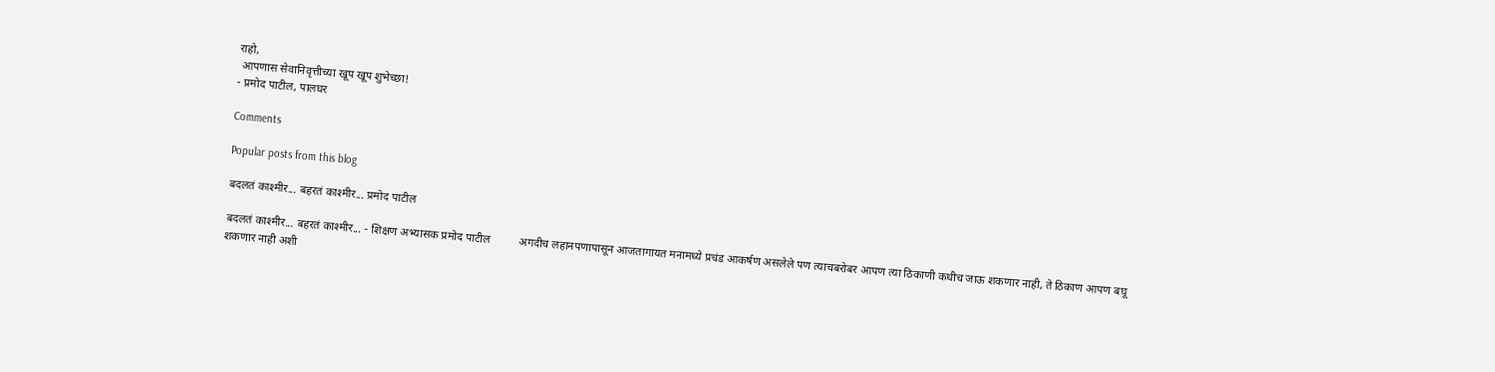राहो,
 आपणास सेवानिवृत्तीच्या खूप खूप शुभेच्छा!
- प्रमोद पाटील, पालघर

Comments

Popular posts from this blog

बदलतं काश्मीर... बहरतं काश्मीर... प्रमोद पाटील

बदलतं काश्मीर... बहरतं काश्मीर... - शिक्षण अभ्यासक प्रमोद पाटील          अगदीच लहानपणापासून आजतागायत मनामध्ये प्रचंड आकर्षण असलेले पण त्याचबरोबर आपण त्या ठिकाणी कधीच जाऊ शकणार नाही, ते ठिकाण आपण बघू शकणार नाही अशी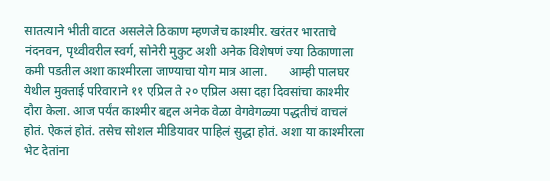सातत्याने भीती वाटत असलेले ठिकाण म्हणजेच काश्मीर. खरंतर भारताचे नंदनवन, पृथ्वीवरील स्वर्ग, सोनेरी मुकुट अशी अनेक विशेषणं ज्या ठिकाणाला कमी पडतील अशा काश्मीरला जाण्याचा योग मात्र आला.       आम्ही पालघर येथील मुक्ताई परिवाराने ११ एप्रिल ते २० एप्रिल असा दहा दिवसांचा काश्मीर दौरा केला. आज पर्यंत काश्मीर बद्दल अनेक वेळा वेगवेगळ्या पद्धतीचं वाचलं होतं. ऐकलं होतं. तसेच सोशल मीडियावर पाहिलं सुद्धा होतं. अशा या काश्मीरला भेट देतांना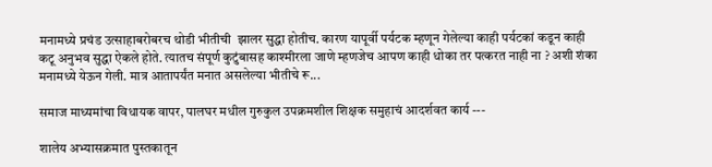मनामध्ये प्रचंड उत्साहाबरोबरच थोडी भीतीची  झालर सुद्धा होतीच. कारण यापूर्वी पर्यटक म्हणून गेलेल्या काही पर्यटकां कडून काही कटू अनुभव सुद्धा ऐकले होते. त्यातच संपूर्ण कुटुंबासह काश्मीरला जाणे म्हणजेच आपण काही धोका तर पत्करत नाही ना ? अशी शंका मनामध्ये येऊन गेली. मात्र आतापर्यंत मनात असलेल्या भीतीचे रू...

समाज माध्यमांचा विधायक वापर, पालघर मधील गुरुकुल उपक्रमशील शिक्षक समुहाचं आदर्शवत कार्य ---

शालेय अभ्यासक्रमात पुस्तकातून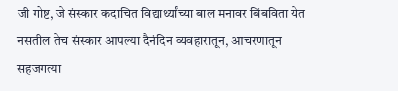जी गोष्ट, जे संस्कार कदाचित विद्यार्थ्यांच्या बाल मनावर बिंबविता येत नसतील तेच संस्कार आपल्या दैनंदिन व्यवहारातून, आचरणातून सहजगत्या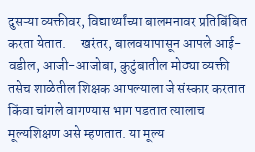दुसऱ्या व्यक्तीवर, विद्यार्थ्यांच्या बालमनावर प्रतिबिंबित करता येतात.     खरंतर, बालवयापासून आपले आई-वडील, आजी-आजोबा, कुटुंबातील मोठ्या व्यक्ती तसेच शाळेतील शिक्षक आपल्याला जे संस्कार करतात किंवा चांगले वागण्यास भाग पडतात त्यालाच मूल्यशिक्षण असे म्हणतात. या मूल्य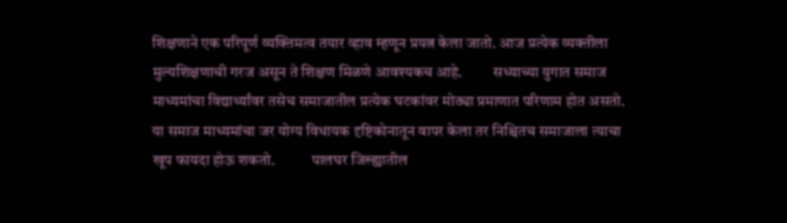शिक्षणाने एक परिपूर्ण व्यक्तिमत्व तयार व्हाव म्हणून प्रयत्न केला जातो. आज प्रत्येक व्यक्तीला मुल्यशिक्षणाची गरज असून ते शिक्षण मिळणे आवश्यकच आहे.          सध्याच्या युगात समाज माध्यमांचा विद्यार्थ्यांवर तसेच समाजातील प्रत्येक घटकांवर मोठ्या प्रमाणात परिणाम होत असतो. या समाज माध्यमांचा जर योग्य विधायक दृष्टिकोनातून वापर केला तर निश्चितच समाजाला त्याचा खूप फायदा होऊ शकतो.            पालघर जिल्ह्यातील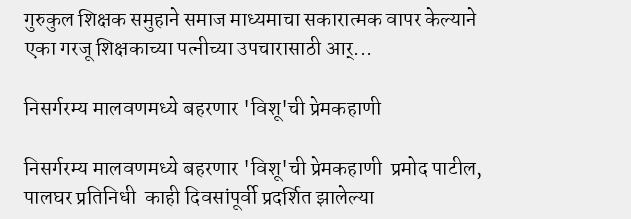गुरुकुल शिक्षक समुहाने समाज माध्यमाचा सकारात्मक वापर केल्याने एका गरजू शिक्षकाच्या पत्नीच्या उपचारासाठी आर्...

निसर्गरम्य मालवणमध्ये बहरणार 'विशू'ची प्रेमकहाणी

निसर्गरम्य मालवणमध्ये बहरणार 'विशू'ची प्रेमकहाणी  प्रमोद पाटील, पालघर प्रतिनिधी  काही दिवसांपूर्वी प्रदर्शित झालेल्या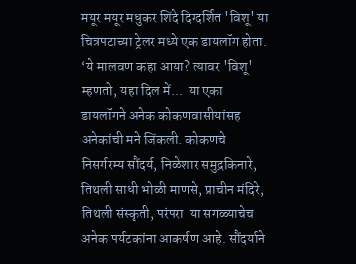मयूर मयूर मधुकर शिंदे दिग्दर्शित 'विशू' या चित्रपटाच्या ट्रेलर मध्ये एक डायलॉग होता. ‘ये मालवण कहा आया? त्यावर 'विशू' म्हणतो, यहा दिल में...  या एका डायलॉगने अनेक कोकणवासीयांसह अनेकांची मने जिंकली. कोकणचे निसर्गरम्य सौंदर्य, निळेशार समुद्रकिनारे, तिथली साधी भोळी माणसे, प्राचीन मंदिरे, तिथली संस्कृती, परंपरा  या सगळ्याचेच अनेक पर्यटकांना आकर्षण आहे. सौंदर्याने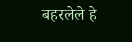बहरलेले हे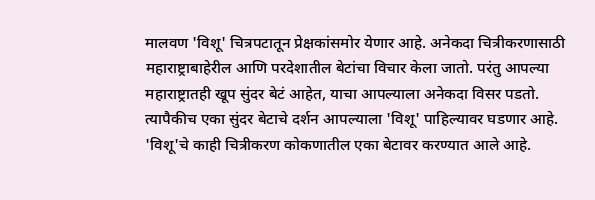मालवण 'विशू' चित्रपटातून प्रेक्षकांसमोर येणार आहे. अनेकदा चित्रीकरणासाठी महाराष्ट्राबाहेरील आणि परदेशातील बेटांचा विचार केला जातो. परंतु आपल्या महाराष्ट्रातही खूप सुंदर बेटं आहेत, याचा आपल्याला अनेकदा विसर पडतो. त्यापैकीच एका सुंदर बेटाचे दर्शन आपल्याला 'विशू' पाहिल्यावर घडणार आहे.    'विशू'चे काही चित्रीकरण कोकणातील एका बेटावर करण्यात आले आहे.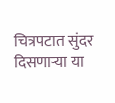चित्रपटात सुंदर दिसणाऱ्या या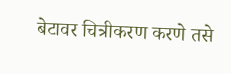बेटावर चित्रीकरण करणे तसे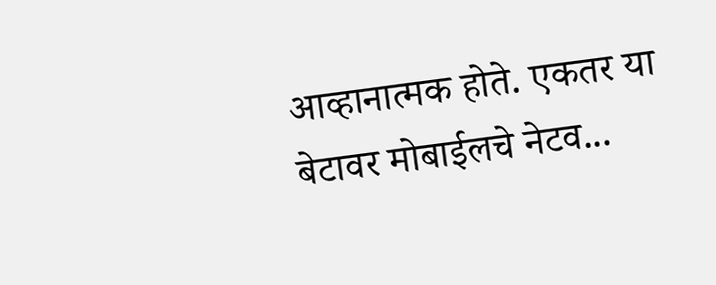आव्हानात्मक होते. एकतर या बेटावर मोबाईलचे नेटव...